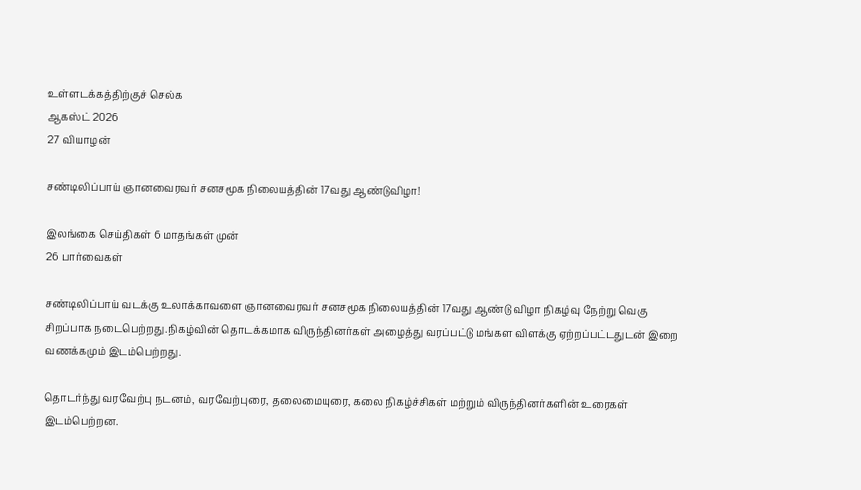உள்ளடக்கத்திற்குச் செல்க
ஆகஸ்ட் 2026
27 வியாழன்

சண்டிலிப்பாய் ஞானவைரவர் சனசமூக நிலையத்தின் 17வது ஆண்டுவிழா!

இலங்கை செய்திகள் 6 மாதங்கள் முன்
26 பார்வைகள்

சண்டிலிப்பாய் வடக்கு உலாக்காவளை ஞானவைரவர் சனசமூக நிலையத்தின் 17வது ஆண்டு விழா நிகழ்வு நேற்று வெகு சிறப்பாக நடைபெற்றது.நிகழ்வின் தொடக்கமாக விருந்தினர்கள் அழைத்து வரப்பட்டு மங்கள விளக்கு ஏற்றப்பட்டதுடன் இறை வணக்கமும் இடம்பெற்றது.

தொடர்ந்து வரவேற்பு நடனம், வரவேற்புரை, தலைமையுரை, கலை நிகழ்ச்சிகள் மற்றும் விருந்தினர்களின் உரைகள் இடம்பெற்றன.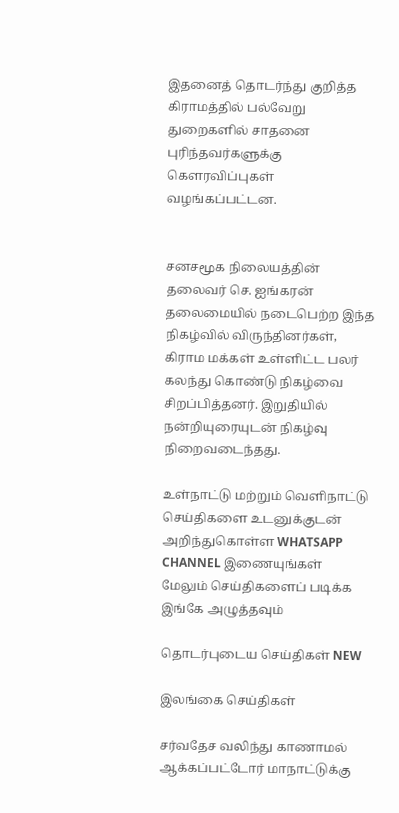இதனைத் தொடர்ந்து குறித்த கிராமத்தில் பல்வேறு துறைகளில் சாதனை புரிந்தவர்களுக்கு கௌரவிப்புகள் வழங்கப்பட்டன.


சனசமூக நிலையத்தின் தலைவர் செ. ஐங்கரன் தலைமையில் நடைபெற்ற இந்த நிகழ்வில் விருந்தினர்கள், கிராம மக்கள் உள்ளிட்ட பலர் கலந்து கொண்டு நிகழ்வை சிறப்பித்தனர். இறுதியில் நன்றியுரையுடன் நிகழ்வு நிறைவடைந்தது.

உள்நாட்டு மற்றும் வெளிநாட்டு செய்திகளை உடனுக்குடன் அறிந்துகொள்ள WHATSAPP CHANNEL இணையுங்கள்
மேலும் செய்திகளைப் படிக்க இங்கே அழுத்தவும்

தொடர்புடைய செய்திகள் NEW

இலங்கை செய்திகள்

சர்வதேச வலிந்து காணாமல் ஆக்கப்பட்டோர் மாநாட்டுக்கு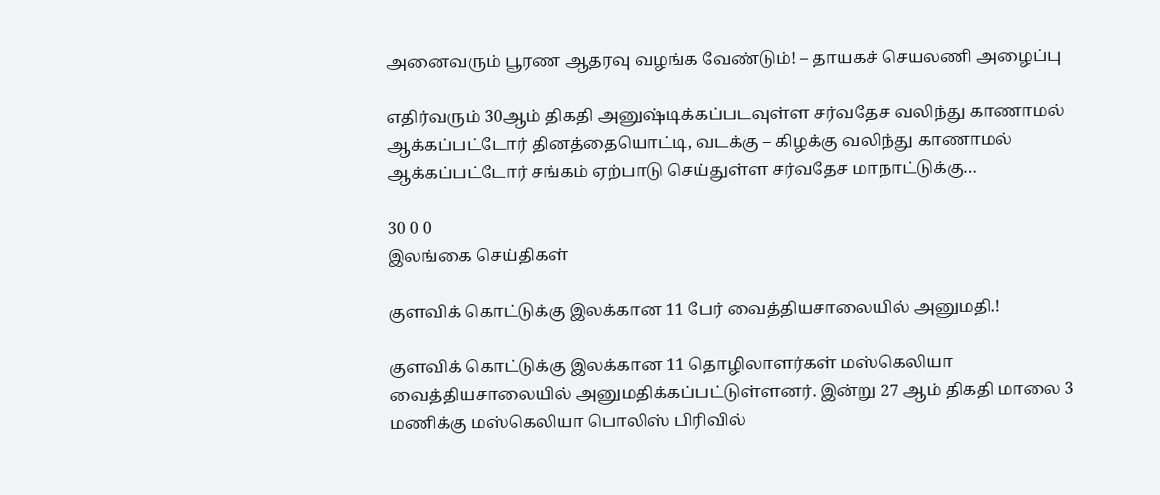அனைவரும் பூரண ஆதரவு வழங்க வேண்டும்! – தாயகச் செயலணி அழைப்பு

எதிர்வரும் 30ஆம் திகதி அனுஷ்டிக்கப்படவுள்ள சர்வதேச வலிந்து காணாமல் ஆக்கப்பட்டோர் தினத்தையொட்டி, வடக்கு – கிழக்கு வலிந்து காணாமல் ஆக்கப்பட்டோர் சங்கம் ஏற்பாடு செய்துள்ள சர்வதேச மாநாட்டுக்கு…

30 0 0
இலங்கை செய்திகள்

குளவிக் கொட்டுக்கு இலக்கான 11 பேர் வைத்தியசாலையில் அனுமதி.!

குளவிக் கொட்டுக்கு இலக்கான 11 தொழிலாளர்கள் மஸ்கெலியா வைத்தியசாலையில் அனுமதிக்கப்பட்டுள்ளனர். இன்று 27 ஆம் திகதி மாலை 3 மணிக்கு மஸ்கெலியா பொலிஸ் பிரிவில்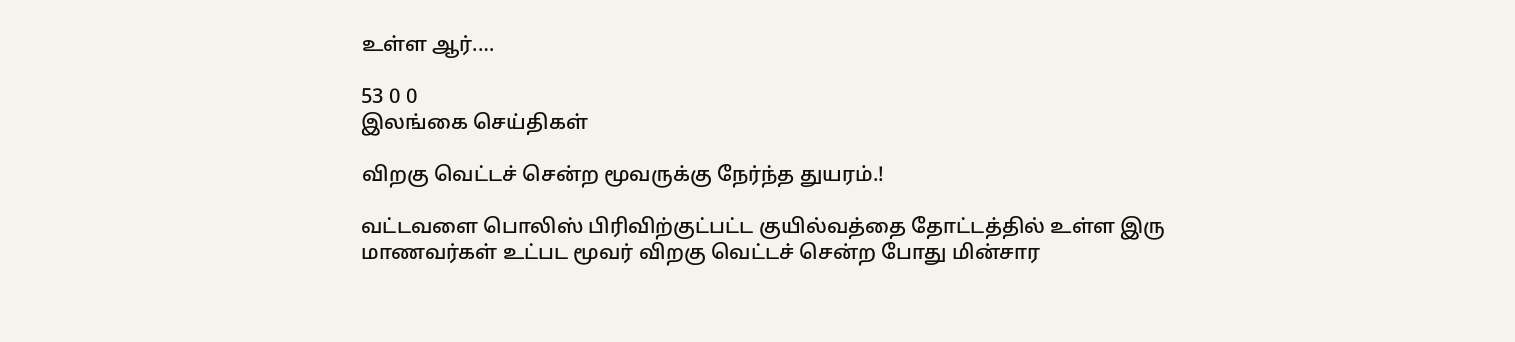உள்ள ஆர்.…

53 0 0
இலங்கை செய்திகள்

விறகு வெட்டச் சென்ற மூவருக்கு நேர்ந்த துயரம்.!

வட்டவளை பொலிஸ் பிரிவிற்குட்பட்ட குயில்வத்தை தோட்டத்தில் உள்ள இரு மாணவர்கள் உட்பட மூவர் விறகு வெட்டச் சென்ற போது மின்சார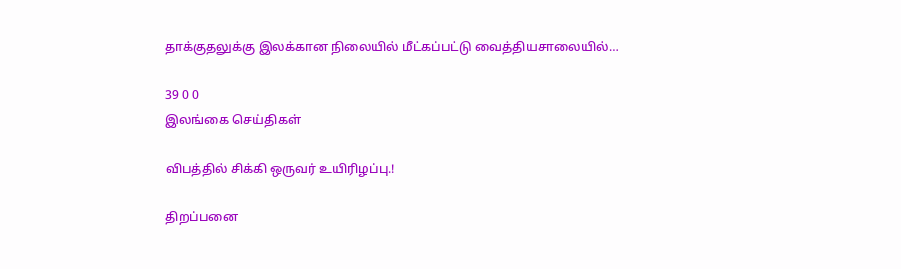தாக்குதலுக்கு இலக்கான நிலையில் மீட்கப்பட்டு வைத்தியசாலையில்…

39 0 0
இலங்கை செய்திகள்

விபத்தில் சிக்கி ஒருவர் உயிரிழப்பு.!

திறப்பனை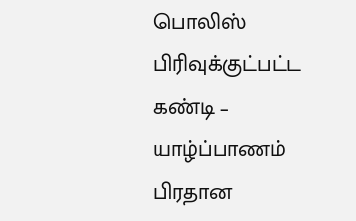பொலிஸ் பிரிவுக்குட்பட்ட கண்டி – யாழ்ப்பாணம் பிரதான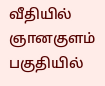வீதியில் ஞானகுளம் பகுதியில்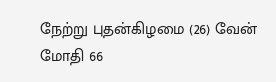நேற்று புதன்கிழமை (26) வேன் மோதி 66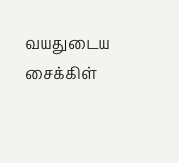வயதுடைய சைக்கிள்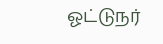ஓட்டுநர்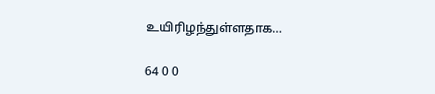உயிரிழந்துள்ளதாக…

64 0 0